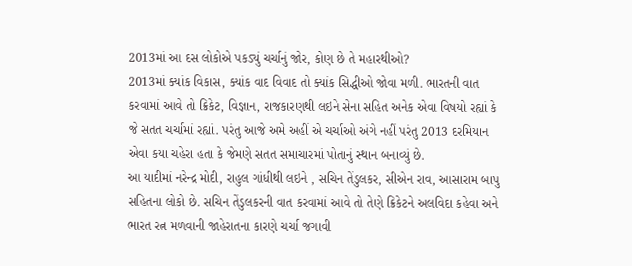2013માં આ દસ લોકોએ પકડ્યું ચર્ચાનું જોર, કોણ છે તે મહારથીઓ?
2013માં ક્યાંક વિકાસ, ક્યાંક વાદ વિવાદ તો ક્યાંક સિદ્ધીઓ જોવા મળી. ભારતની વાત કરવામાં આવે તો ક્રિકેટ, વિજ્ઞાન, રાજકારણથી લઇને સેના સહિત અનેક એવા વિષયો રહ્યાં કે જે સતત ચર્ચામાં રહ્યાં. પરંતુ આજે અમે અહીં એ ચર્ચાઓ અંગે નહીં પરંતુ 2013 દરમિયાન એવા કયા ચહેરા હતા કે જેમણે સતત સમાચારમાં પોતાનું સ્થાન બનાવ્યું છે.
આ યાદીમાં નરેન્દ્ર મોદી, રાહુલ ગાંધીથી લઇને , સચિન તેંડુલકર, સીએન રાવ, આસારામ બાપુ સહિતના લોકો છે. સચિન તેંડુલકરની વાત કરવામાં આવે તો તેણે ક્રિકેટને અલવિદા કહેવા અને ભારત રત્ન મળવાની જાહેરાતના કારણે ચર્ચા જગાવી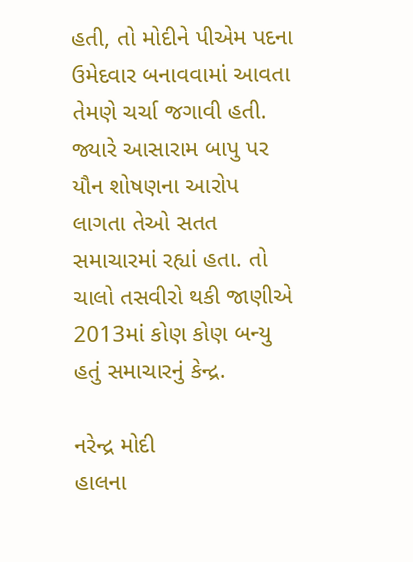હતી, તો મોદીને પીએમ પદના ઉમેદવાર બનાવવામાં આવતા તેમણે ચર્ચા જગાવી હતી. જ્યારે આસારામ બાપુ પર યૌન શોષણના આરોપ લાગતા તેઓ સતત સમાચારમાં રહ્યાં હતા. તો ચાલો તસવીરો થકી જાણીએ 2013માં કોણ કોણ બન્યુ હતું સમાચારનું કેન્દ્ર.

નરેન્દ્ર મોદી
હાલના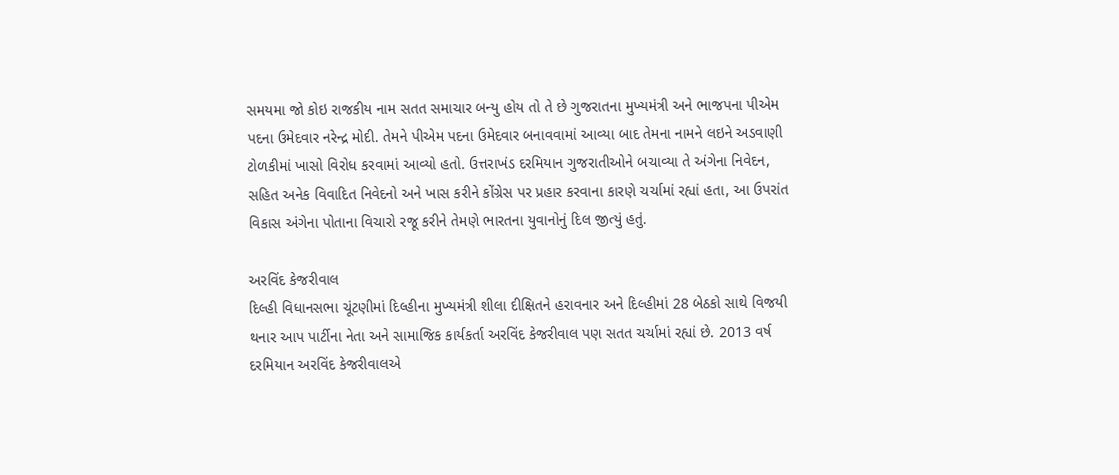સમયમા જો કોઇ રાજકીય નામ સતત સમાચાર બન્યુ હોય તો તે છે ગુજરાતના મુખ્યમંત્રી અને ભાજપના પીએમ પદના ઉમેદવાર નરેન્દ્ર મોદી. તેમને પીએમ પદના ઉમેદવાર બનાવવામાં આવ્યા બાદ તેમના નામને લઇને અડવાણી ટોળકીમાં ખાસો વિરોધ કરવામાં આવ્યો હતો. ઉત્તરાખંડ દરમિયાન ગુજરાતીઓને બચાવ્યા તે અંગેના નિવેદન, સહિત અનેક વિવાદિત નિવેદનો અને ખાસ કરીને કોંગ્રેસ પર પ્રહાર કરવાના કારણે ચર્ચામાં રહ્યાં હતા, આ ઉપરાંત વિકાસ અંગેના પોતાના વિચારો રજૂ કરીને તેમણે ભારતના યુવાનોનું દિલ જીત્યું હતું.

અરવિંદ કેજરીવાલ
દિલ્હી વિધાનસભા ચૂંટણીમાં દિલ્હીના મુખ્યમંત્રી શીલા દીક્ષિતને હરાવનાર અને દિલ્હીમાં 28 બેઠકો સાથે વિજયી થનાર આપ પાર્ટીના નેતા અને સામાજિક કાર્યકર્તા અરવિંદ કેજરીવાલ પણ સતત ચર્ચામાં રહ્યાં છે. 2013 વર્ષ દરમિયાન અરવિંદ કેજરીવાલએ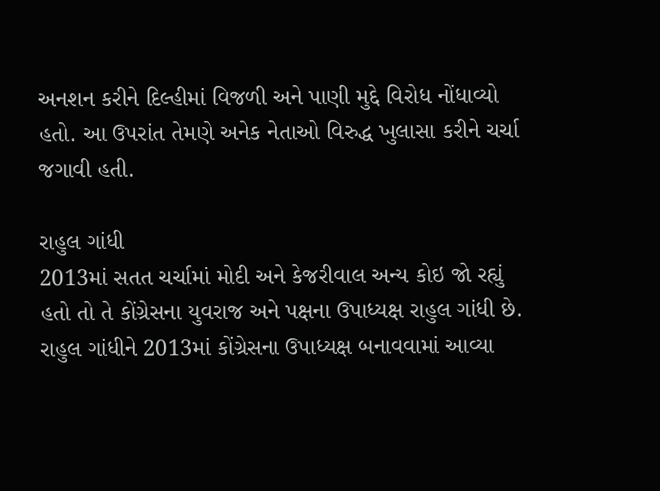અનશન કરીને દિલ્હીમાં વિજળી અને પાણી મુદ્દે વિરોધ નોંધાવ્યો હતો. આ ઉપરાંત તેમણે અનેક નેતાઓ વિરુદ્ધ ખુલાસા કરીને ચર્ચા જગાવી હતી.

રાહુલ ગાંધી
2013માં સતત ચર્ચામાં મોદી અને કેજરીવાલ અન્ય કોઇ જો રહ્યું હતો તો તે કોંગ્રેસના યુવરાજ અને પક્ષના ઉપાધ્યક્ષ રાહુલ ગાંધી છે. રાહુલ ગાંધીને 2013માં કોંગ્રેસના ઉપાધ્યક્ષ બનાવવામાં આવ્યા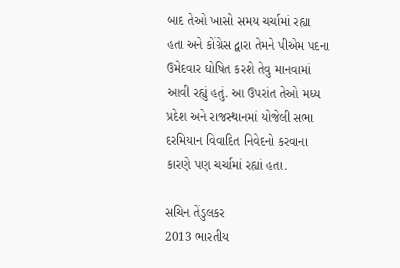બાદ તેઓ ખાસો સમય ચર્ચામાં રહ્યા હતા અને કોંગ્રેસ દ્વારા તેમને પીએમ પદના ઉમેદવાર ઘોષિત કરશે તેવુ માનવામાં આવી રહ્યું હતું. આ ઉપરાંત તેઓ મધ્ય પ્રદેશ અને રાજસ્થાનમાં યોજેલી સભા દરમિયાન વિવાદિત નિવેદનો કરવાના કારણે પણ ચર્ચામાં રહ્યાં હતા.

સચિન તેંડુલકર
2013 ભારતીય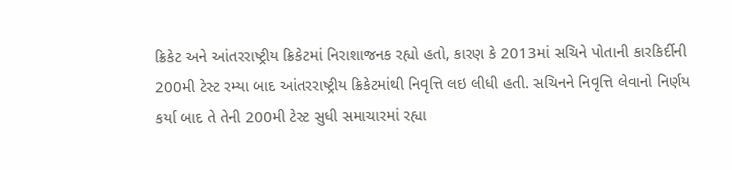ક્રિકેટ અને આંતરરાષ્ટ્રીય ક્રિકેટમાં નિરાશાજનક રહ્યો હતો, કારણ કે 2013માં સચિને પોતાની કારકિર્દીની 200મી ટેસ્ટ રમ્યા બાદ આંતરરાષ્ટ્રીય ક્રિકેટમાંથી નિવૃત્તિ લઇ લીધી હતી. સચિનને નિવૃત્તિ લેવાનો નિર્ણય કર્યા બાદ તે તેની 200મી ટેસ્ટ સુધી સમાચારમાં રહ્યા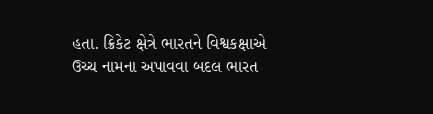હતા. ક્રિકેટ ક્ષેત્રે ભારતને વિશ્વકક્ષાએ
ઉચ્ચ નામના અપાવવા બદલ ભારત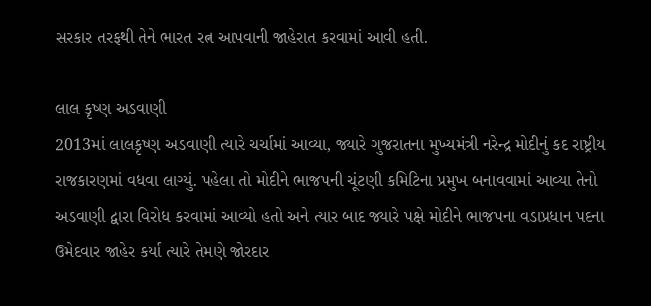સરકાર તરફથી તેને ભારત રત્ન આપવાની જાહેરાત કરવામાં આવી હતી.

લાલ કૃષ્ણ અડવાણી
2013માં લાલકૃષ્ણ અડવાણી ત્યારે ચર્ચામાં આવ્યા, જ્યારે ગુજરાતના મુખ્યમંત્રી નરેન્દ્ર મોદીનું કદ રાષ્ટ્રીય રાજકારણમાં વધવા લાગ્યું. પહેલા તો મોદીને ભાજપની ચૂંટણી કમિટિના પ્રમુખ બનાવવામાં આવ્યા તેનો અડવાણી દ્વારા વિરોધ કરવામાં આવ્યો હતો અને ત્યાર બાદ જ્યારે પક્ષે મોદીને ભાજપના વડાપ્રધાન પદના ઉમેદવાર જાહેર કર્યા ત્યારે તેમણે જોરદાર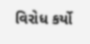વિરોધ કર્યો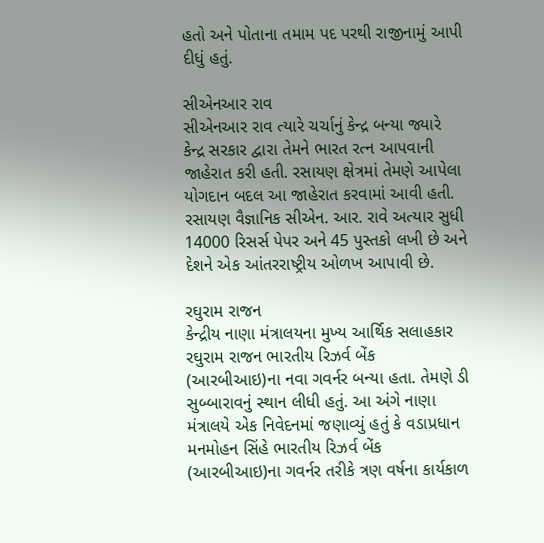હતો અને પોતાના તમામ પદ પરથી રાજીનામું આપી દીધું હતું.

સીએનઆર રાવ
સીએનઆર રાવ ત્યારે ચર્ચાનું કેન્દ્ર બન્યા જ્યારે કેન્દ્ર સરકાર દ્વારા તેમને ભારત રત્ન આપવાની જાહેરાત કરી હતી. રસાયણ ક્ષેત્રમાં તેમણે આપેલા યોગદાન બદલ આ જાહેરાત કરવામાં આવી હતી. રસાયણ વૈજ્ઞાનિક સીએન. આર. રાવે અત્યાર સુધી 14000 રિસર્સ પેપર અને 45 પુસ્તકો લખી છે અને દેશને એક આંતરરાષ્ટ્રીય ઓળખ આપાવી છે.

રઘુરામ રાજન
કેન્દ્રીય નાણા મંત્રાલયના મુખ્ય આર્થિક સલાહકાર રઘુરામ રાજન ભારતીય રિઝર્વ બેંક (આરબીઆઇ)ના નવા ગવર્નર બન્યા હતા. તેમણે ડી સુબ્બારાવનું સ્થાન લીધી હતું. આ અંગે નાણા મંત્રાલયે એક નિવેદનમાં જણાવ્યું હતું કે વડાપ્રધાન મનમોહન સિંહે ભારતીય રિઝર્વ બેંક (આરબીઆઇ)ના ગવર્નર તરીકે ત્રણ વર્ષના કાર્યકાળ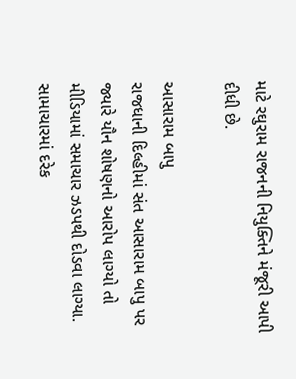માટે રઘુરામ રાજનની નિયુક્તિને મંજૂરી આપી દીધી છે.

આસારામ બાપુ
રાજધાની દિલ્હીમાં સંત આસારામ બાપુ પર જ્યારે યૌન શોષણનો આરોપ લાગ્યો તો મીડિયામાં સમાચાર ઝડપથી દોડવા લાગ્યા. સામાચારમાં દરેક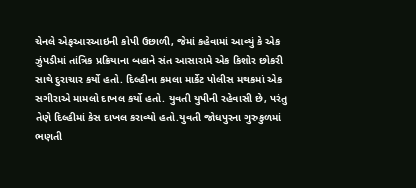ચેનલે એફઆરઆઇની કોપી ઉછાળી, જેમાં કહેવામાં આવ્યું કે એક ઝુંપડીમાં તાંત્રિક પ્રક્રિયાના બહાને સંત આસારામે એક કિશોર છોકરી સાથે દુરાચાર કર્યો હતો. દિલ્હીના કમલા માર્કેટ પોલીસ મથકમાં એક સગીરાએ મામલો દાખલ કર્યો હતો. યુવતી યુપીની રહેવાસી છે, પરંતુ તેણે દિલ્હીમાં કેસ દાખલ કરાવ્યો હતો.યુવતી જોધપુરના ગુરુકુળમાં ભણતી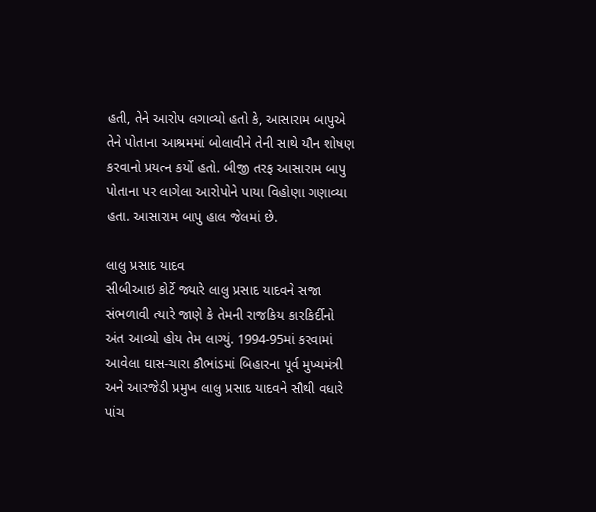હતી, તેને આરોપ લગાવ્યો હતો કે, આસારામ બાપુએ તેને પોતાના આશ્રમમાં બોલાવીને તેની સાથે યૌન શોષણ કરવાનો પ્રયત્ન કર્યો હતો. બીજી તરફ આસારામ બાપુ પોતાના પર લાગેલા આરોપોને પાયા વિહોણા ગણાવ્યા હતા. આસારામ બાપુ હાલ જેલમાં છે.

લાલુ પ્રસાદ યાદવ
સીબીઆઇ કોર્ટે જ્યારે લાલુ પ્રસાદ યાદવને સજા સંભળાવી ત્યારે જાણે કે તેમની રાજકિય કારકિર્દીનો અંત આવ્યો હોય તેમ લાગ્યું. 1994-95માં કરવામાં આવેલા ઘાસ-ચારા કૌભાંડમાં બિહારના પૂર્વ મુખ્યમંત્રી અને આરજેડી પ્રમુખ લાલુ પ્રસાદ યાદવને સૌથી વધારે પાંચ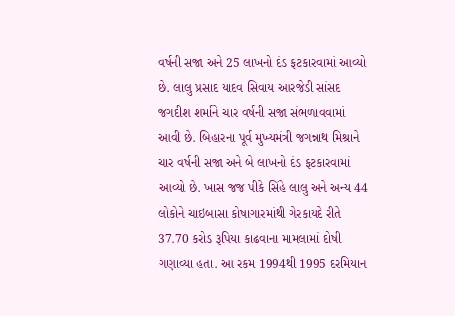વર્ષની સજા અને 25 લાખનો દંડ ફટકારવામાં આવ્યો છે. લાલુ પ્રસાદ યાદવ સિવાય આરજેડી સાંસદ જગદીશ શર્માને ચાર વર્ષની સજા સંભળાવવામાં આવી છે. બિહારના પૂર્વ મુખ્યમંત્રી જગન્નાથ મિશ્રાને ચાર વર્ષની સજા અને બે લાખનો દંડ ફટકારવામાં આવ્યો છે. ખાસ જજ પીકે સિંહે લાલુ અને અન્ય 44 લોકોને ચાઇબાસા કોષાગારમાંથી ગેરકાયદે રીતે 37.70 કરોડ રૂપિયા કાઢવાના મામલામાં દોષી ગણાવ્યા હતા. આ રકમ 1994થી 1995 દરમિયાન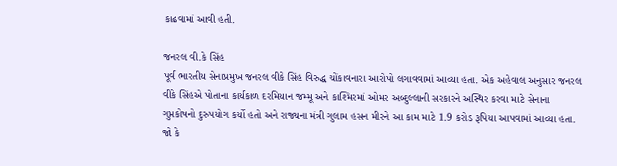કાઢવામાં આવી હતી.

જનરલ વી.કે સિંહ
પૂર્વ ભારતીય સેનાપ્રમુખ જનરલ વીકે સિંહ વિરુદ્ધ ચોંકાવનારા આરોપો લગાવવામાં આવ્યા હતા. એક અહેવાલ અનુસાર જનરલ વીકે સિંહએ પોતાના કાર્યકાળ દરમિયાન જમ્મૂ અને કાશ્મિરમાં ઓમર અબ્દુલ્લાની સરકારને અસ્થિર કરવા માટે સેનાના ગુપ્તકોષનો દુરુપયોગ કર્યો હતો અને રાજ્યના મંત્રી ગુલામ હસન મીરને આ કામ માટે 1.9 કરોડ રૂપિયા આપવામાં આવ્યા હતા. જો કે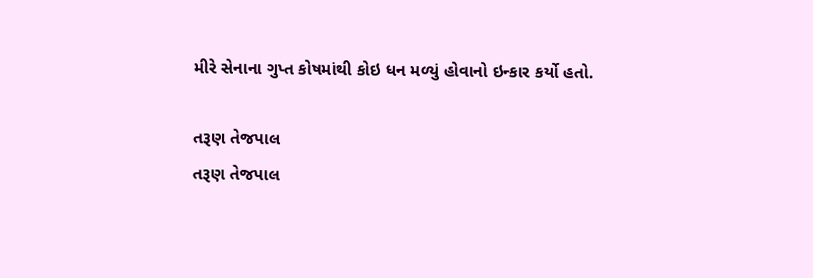મીરે સેનાના ગુપ્ત કોષમાંથી કોઇ ધન મળ્યું હોવાનો ઇન્કાર કર્યો હતો.

તરૂણ તેજપાલ
તરૂણ તેજપાલ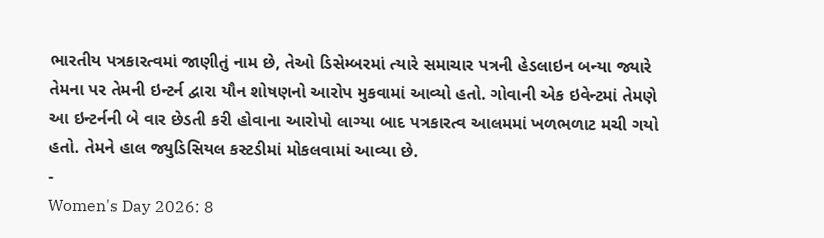ભારતીય પત્રકારત્વમાં જાણીતું નામ છે, તેઓ ડિસેમ્બરમાં ત્યારે સમાચાર પત્રની હેડલાઇન બન્યા જ્યારે તેમના પર તેમની ઇન્ટર્ન દ્વારા યૌન શોષણનો આરોપ મુકવામાં આવ્યો હતો. ગોવાની એક ઇવેન્ટમાં તેમણે આ ઇન્ટર્નની બે વાર છેડતી કરી હોવાના આરોપો લાગ્યા બાદ પત્રકારત્વ આલમમાં ખળભળાટ મચી ગયો હતો. તેમને હાલ જ્યુડિસિયલ કસ્ટડીમાં મોકલવામાં આવ્યા છે.
-
Women's Day 2026: 8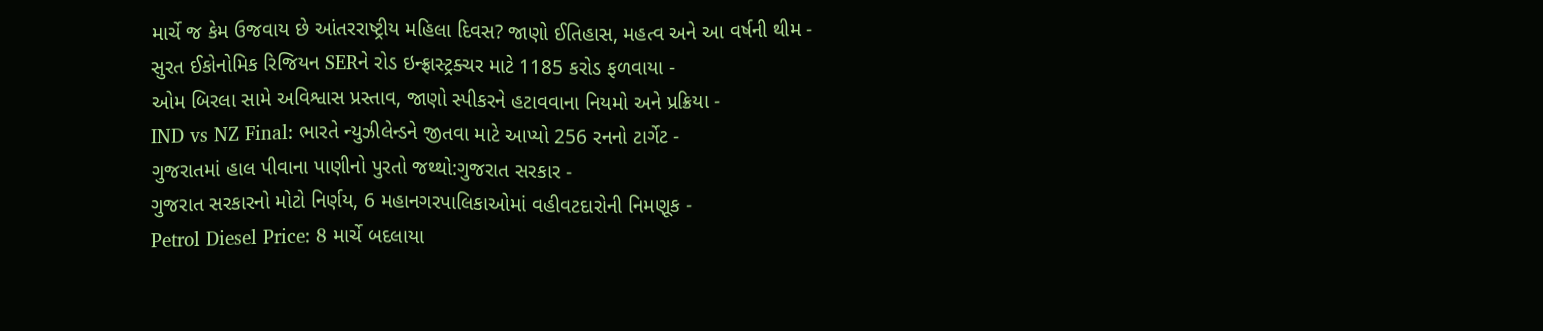માર્ચે જ કેમ ઉજવાય છે આંતરરાષ્ટ્રીય મહિલા દિવસ? જાણો ઈતિહાસ, મહત્વ અને આ વર્ષની થીમ -
સુરત ઈકોનોમિક રિજિયન SERને રોડ ઇન્ફ્રાસ્ટ્રક્ચર માટે 1185 કરોડ ફળવાયા -
ઓમ બિરલા સામે અવિશ્વાસ પ્રસ્તાવ, જાણો સ્પીકરને હટાવવાના નિયમો અને પ્રક્રિયા -
IND vs NZ Final: ભારતે ન્યુઝીલેન્ડને જીતવા માટે આપ્યો 256 રનનો ટાર્ગેટ -
ગુજરાતમાં હાલ પીવાના પાણીનો પુરતો જથ્થો:ગુજરાત સરકાર -
ગુજરાત સરકારનો મોટો નિર્ણય, 6 મહાનગરપાલિકાઓમાં વહીવટદારોની નિમણૂક -
Petrol Diesel Price: 8 માર્ચે બદલાયા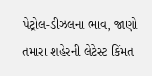પેટ્રોલ-ડીઝલના ભાવ, જાણો તમારા શહેરની લેટેસ્ટ કિંમત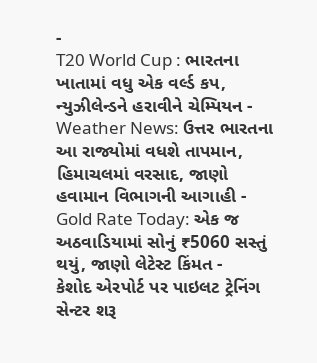-
T20 World Cup : ભારતના ખાતામાં વધુ એક વર્લ્ડ કપ, ન્યુઝીલેન્ડને હરાવીને ચેમ્પિયન -
Weather News: ઉત્તર ભારતના આ રાજ્યોમાં વધશે તાપમાન, હિમાચલમાં વરસાદ, જાણો હવામાન વિભાગની આગાહી -
Gold Rate Today: એક જ અઠવાડિયામાં સોનું ₹5060 સસ્તું થયું, જાણો લેટેસ્ટ કિંમત -
કેશોદ એરપોર્ટ પર પાઇલટ ટ્રેનિંગ સેન્ટર શરૂ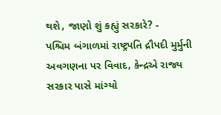થશે, જાણો શું કહ્યું સરકારે? -
પશ્ચિમ બંગાળમાં રાષ્ટ્રપતિ દ્રૌપદી મુર્મુની અવગણના પર વિવાદ, કેન્દ્રએ રાજ્ય સરકાર પાસે માંગ્યો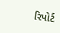રિપોર્ટ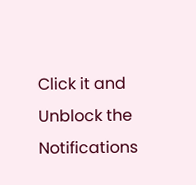Click it and Unblock the Notifications